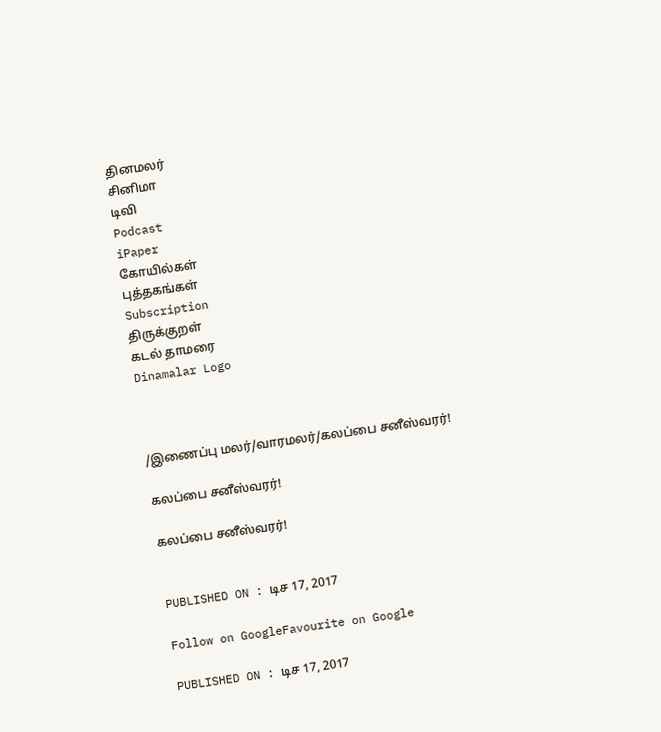தினமலர்
சினிமா
டிவி
Podcast
iPaper
கோயில்கள்
புத்தகங்கள்
Subscription
திருக்குறள்
கடல் தாமரை
Dinamalar Logo



/இணைப்பு மலர்/வாரமலர்/கலப்பை சனீஸ்வரர்!

கலப்பை சனீஸ்வரர்!

கலப்பை சனீஸ்வரர்!


PUBLISHED ON : டிச 17, 2017

Follow on GoogleFavourite on Google

PUBLISHED ON : டிச 17, 2017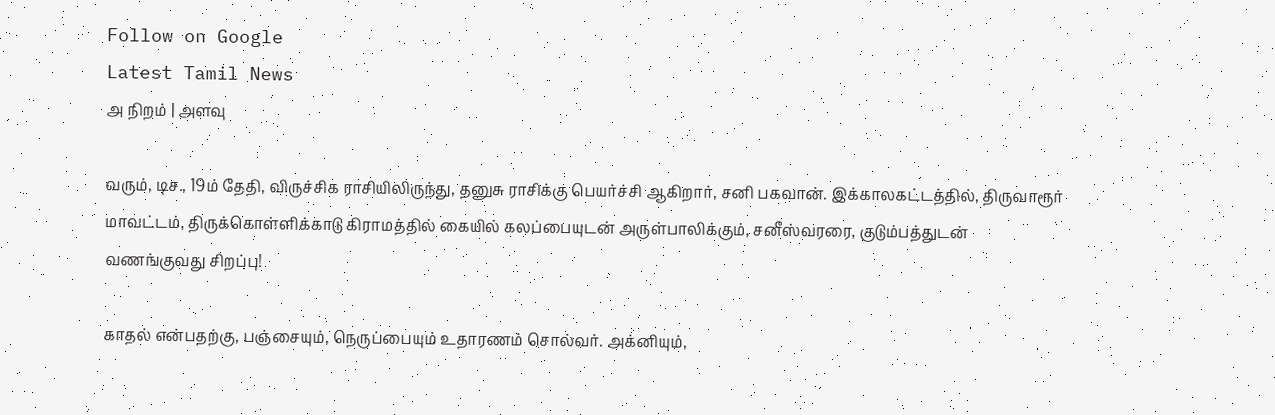Follow on Google
Latest Tamil News
அ நிறம் | அளவு

வரும், டிச., 19ம் தேதி, விருச்சிக ராசியிலிருந்து, தனுசு ராசிக்கு பெயர்ச்சி ஆகிறார், சனி பகவான். இக்காலகட்டத்தில், திருவாரூர் மாவட்டம், திருக்கொள்ளிக்காடு கிராமத்தில் கையில் கலப்பையுடன் அருள்பாலிக்கும், சனீஸ்வரரை, குடும்பத்துடன் வணங்குவது சிறப்பு!

காதல் என்பதற்கு, பஞ்சையும், நெருப்பையும் உதாரணம் சொல்வர். அக்னியும்,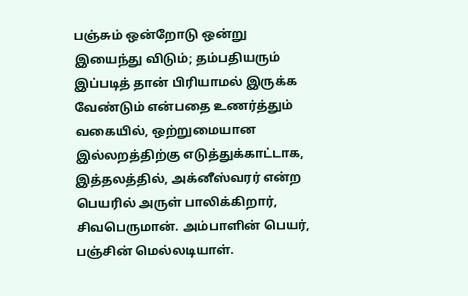பஞ்சும் ஒன்றோடு ஒன்று இயைந்து விடும்; தம்பதியரும் இப்படித் தான் பிரியாமல் இருக்க வேண்டும் என்பதை உணர்த்தும் வகையில், ஒற்றுமையான இல்லறத்திற்கு எடுத்துக்காட்டாக, இத்தலத்தில், அக்னீஸ்வரர் என்ற பெயரில் அருள் பாலிக்கிறார், சிவபெருமான். அம்பாளின் பெயர், பஞ்சின் மெல்லடியாள்.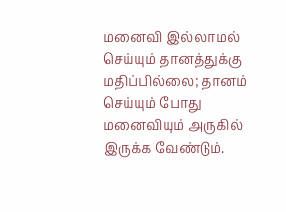மனைவி இல்லாமல் செய்யும் தானத்துக்கு மதிப்பில்லை; தானம் செய்யும் போது மனைவியும் அருகில் இருக்க வேண்டும்.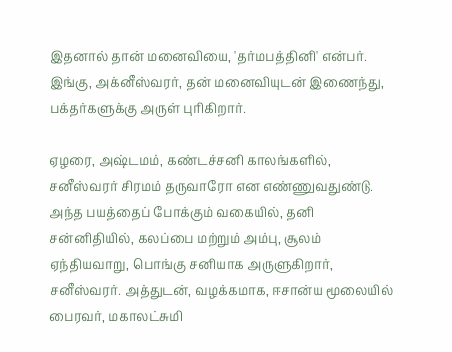இதனால் தான் மனைவியை, 'தர்மபத்தினி' என்பர். இங்கு, அக்னீஸ்வரர், தன் மனைவியுடன் இணைந்து, பக்தர்களுக்கு அருள் புரிகிறார்.

ஏழரை, அஷ்டமம், கண்டச்சனி காலங்களில், சனீஸ்வரர் சிரமம் தருவாரோ என எண்ணுவதுண்டு. அந்த பயத்தைப் போக்கும் வகையில், தனி சன்னிதியில், கலப்பை மற்றும் அம்பு, சூலம் ஏந்தியவாறு, பொங்கு சனியாக அருளுகிறார், சனீஸ்வரர். அத்துடன், வழக்கமாக, ஈசான்ய மூலையில் பைரவர், மகாலட்சுமி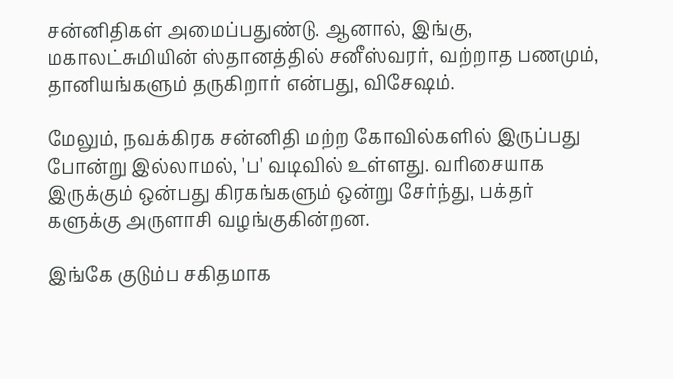சன்னிதிகள் அமைப்பதுண்டு. ஆனால், இங்கு, மகாலட்சுமியின் ஸ்தானத்தில் சனீஸ்வரர், வற்றாத பணமும், தானியங்களும் தருகிறார் என்பது, விசேஷம்.

மேலும், நவக்கிரக சன்னிதி மற்ற கோவில்களில் இருப்பது போன்று இல்லாமல், 'ப' வடிவில் உள்ளது. வரிசையாக இருக்கும் ஒன்பது கிரகங்களும் ஒன்று சேர்ந்து, பக்தர் களுக்கு அருளாசி வழங்குகின்றன.

இங்கே குடும்ப சகிதமாக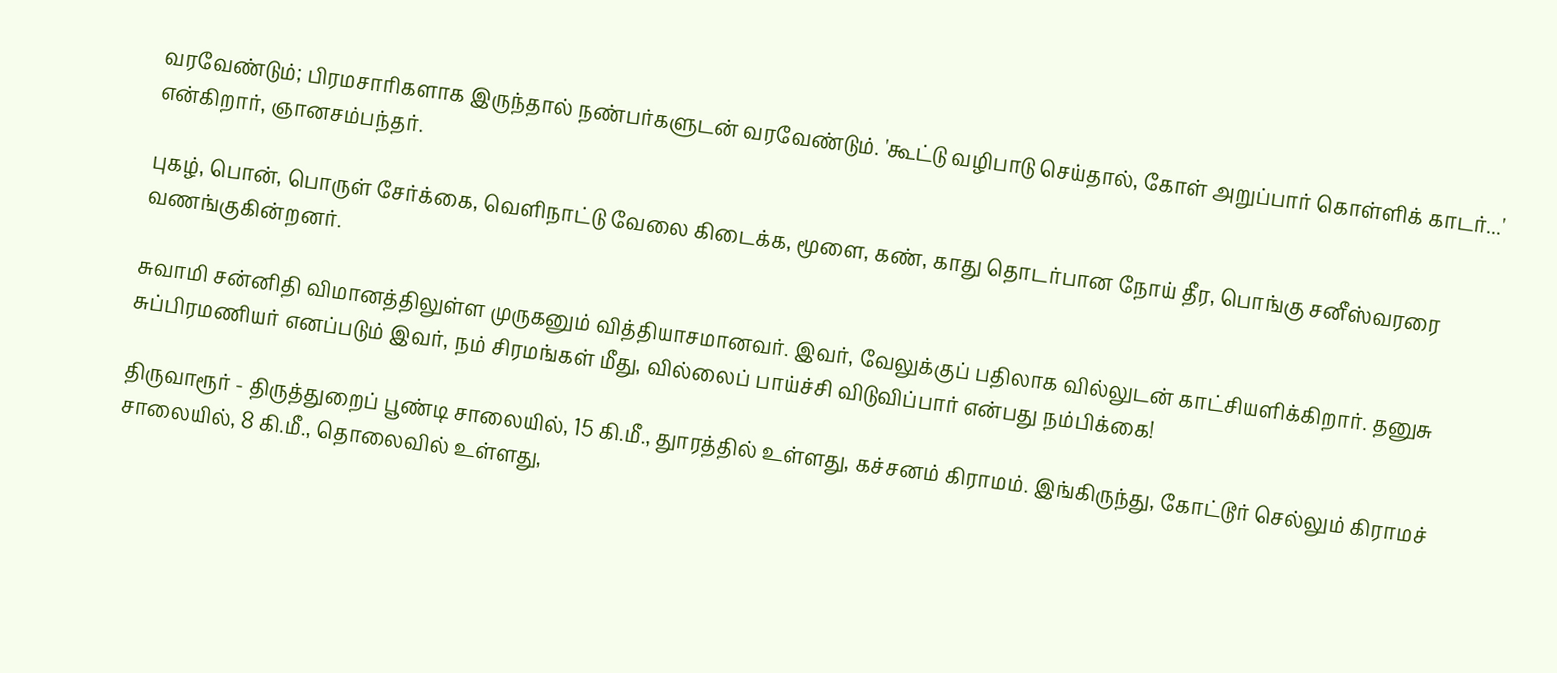வரவேண்டும்; பிரமசாரிகளாக இருந்தால் நண்பர்களுடன் வரவேண்டும். 'கூட்டு வழிபாடு செய்தால், கோள் அறுப்பார் கொள்ளிக் காடர்...' என்கிறார், ஞானசம்பந்தர்.

புகழ், பொன், பொருள் சேர்க்கை, வெளிநாட்டு வேலை கிடைக்க, மூளை, கண், காது தொடர்பான நோய் தீர, பொங்கு சனீஸ்வரரை வணங்குகின்றனர்.

சுவாமி சன்னிதி விமானத்திலுள்ள முருகனும் வித்தியாசமானவர். இவர், வேலுக்குப் பதிலாக வில்லுடன் காட்சியளிக்கிறார். தனுசு சுப்பிரமணியர் எனப்படும் இவர், நம் சிரமங்கள் மீது, வில்லைப் பாய்ச்சி விடுவிப்பார் என்பது நம்பிக்கை!

திருவாரூர் - திருத்துறைப் பூண்டி சாலையில், 15 கி.மீ., துாரத்தில் உள்ளது, கச்சனம் கிராமம். இங்கிருந்து, கோட்டூர் செல்லும் கிராமச் சாலையில், 8 கி.மீ., தொலைவில் உள்ளது,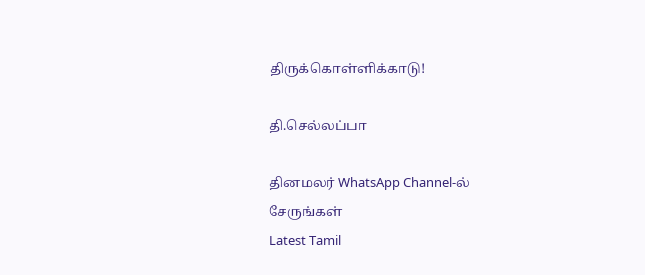திருக்கொள்ளிக்காடு!

தி.செல்லப்பா

தினமலர் WhatsApp Channel-ல் சேருங்கள்
Latest Tamil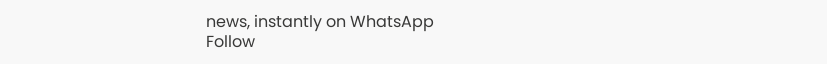news, instantly on WhatsApp
Follow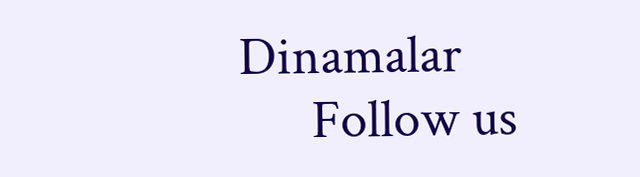Dinamalar
      Follow us